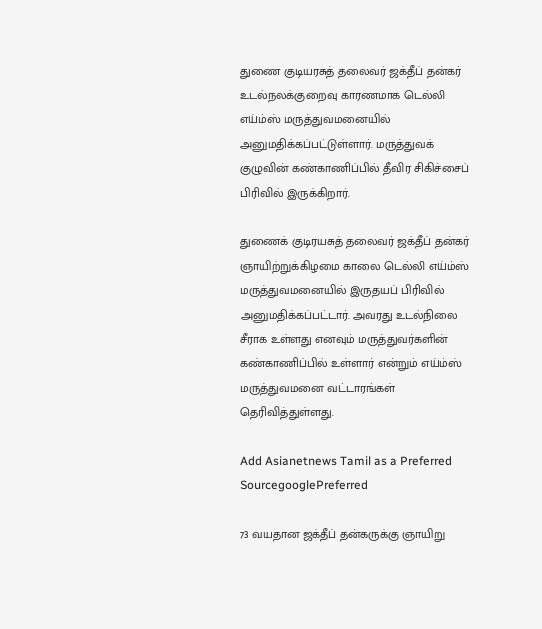துணை குடியரசுத் தலைவர் ஜக்தீப் தன்கர் உடல்நலக்குறைவு காரணமாக டெல்லி எய்ம்ஸ் மருத்துவமனையில் அனுமதிக்கப்பட்டுள்ளார். மருத்துவக் குழுவின் கண்காணிப்பில் தீவிர சிகிச்சைப் பிரிவில் இருக்கிறார்.

துணைக் குடிரயசுத் தலைவர் ஜக்தீப் தன்கர் ஞாயிற்றுக்கிழமை காலை டெல்லி எய்ம்ஸ் மருத்துவமனையில் இருதயப் பிரிவில் அனுமதிக்கப்பட்டார். அவரது உடல்நிலை சீராக உள்ளது எனவும் மருத்துவர்களின் கண்காணிப்பில் உள்ளார் என்றும் எய்ம்ஸ் மருத்துவமனை வட்டாரங்கள் தெரிவித்துள்ளது.

Add Asianetnews Tamil as a Preferred SourcegooglePreferred

73 வயதான ஜக்தீப் தன்கருக்கு ஞாயிறு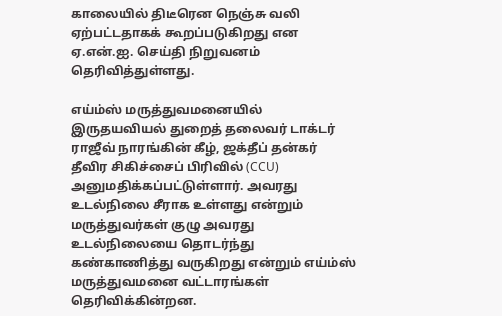காலையில் திடீரென நெஞ்சு வலி ஏற்பட்டதாகக் கூறப்படுகிறது என ஏ.என்.ஐ. செய்தி நிறுவனம் தெரிவித்துள்ளது.

எய்ம்ஸ் மருத்துவமனையில் இருதயவியல் துறைத் தலைவர் டாக்டர் ராஜீவ் நாரங்கின் கீழ், ஜக்தீப் தன்கர் தீவிர சிகிச்சைப் பிரிவில் (CCU) அனுமதிக்கப்பட்டுள்ளார். அவரது உடல்நிலை சீராக உள்ளது என்றும் மருத்துவர்கள் குழு அவரது உடல்நிலையை தொடர்ந்து கண்காணித்து வருகிறது என்றும் எய்ம்ஸ் மருத்துவமனை வட்டாரங்கள் தெரிவிக்கின்றன.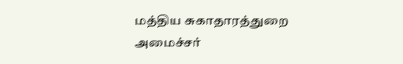மத்திய சுகாதாரத்துறை அமைச்சர்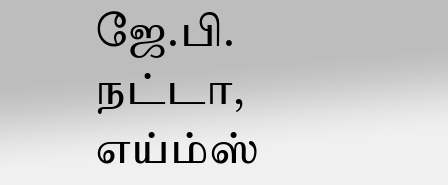ஜே.பி. நட்டா, எய்ம்ஸ்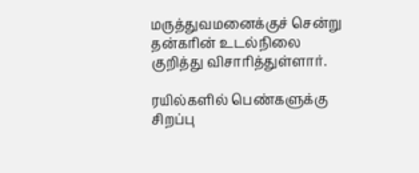மருத்துவமனைக்குச் சென்று தன்கரின் உடல்நிலை குறித்து விசாரித்துள்ளார்.

ரயில்களில் பெண்களுக்கு சிறப்பு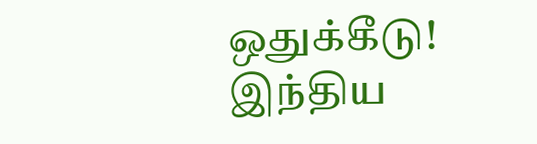ஒதுக்கீடு! இந்திய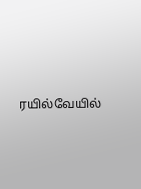ரயில்வேயில்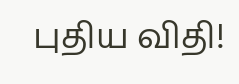புதிய விதி!